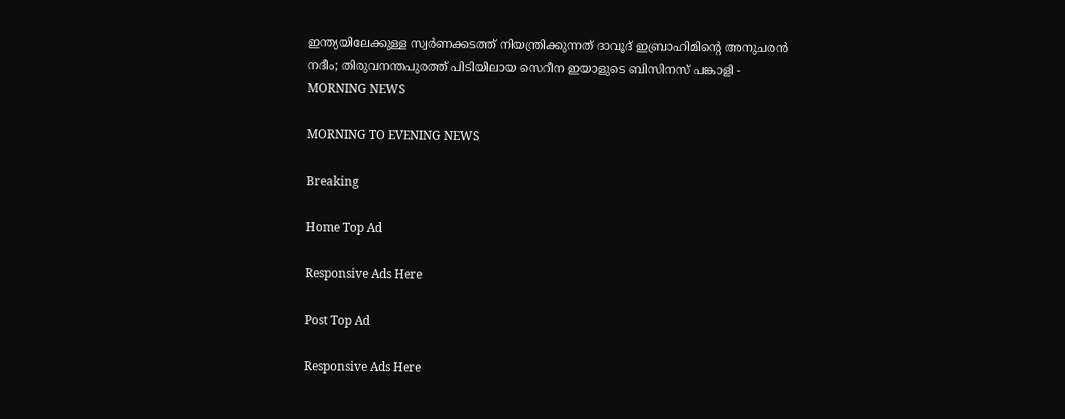ഇന്ത്യയിലേക്കുള്ള സ്വര്‍ണക്കടത്ത് നിയന്ത്രിക്കുന്നത് ദാവൂദ് ഇബ്രാഹിമിന്റെ അനുചരന്‍ നദീം; തിരുവനന്തപുരത്ത് പിടിയിലായ സെറീന ഇയാളുടെ ബിസിനസ് പങ്കാളി - MORNING NEWS

MORNING TO EVENING NEWS

Breaking

Home Top Ad

Responsive Ads Here

Post Top Ad

Responsive Ads Here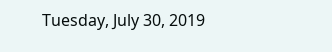Tuesday, July 30, 2019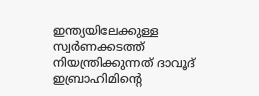ഇന്ത്യയിലേക്കുള്ള സ്വര്‍ണക്കടത്ത് നിയന്ത്രിക്കുന്നത് ദാവൂദ് ഇബ്രാഹിമിന്റെ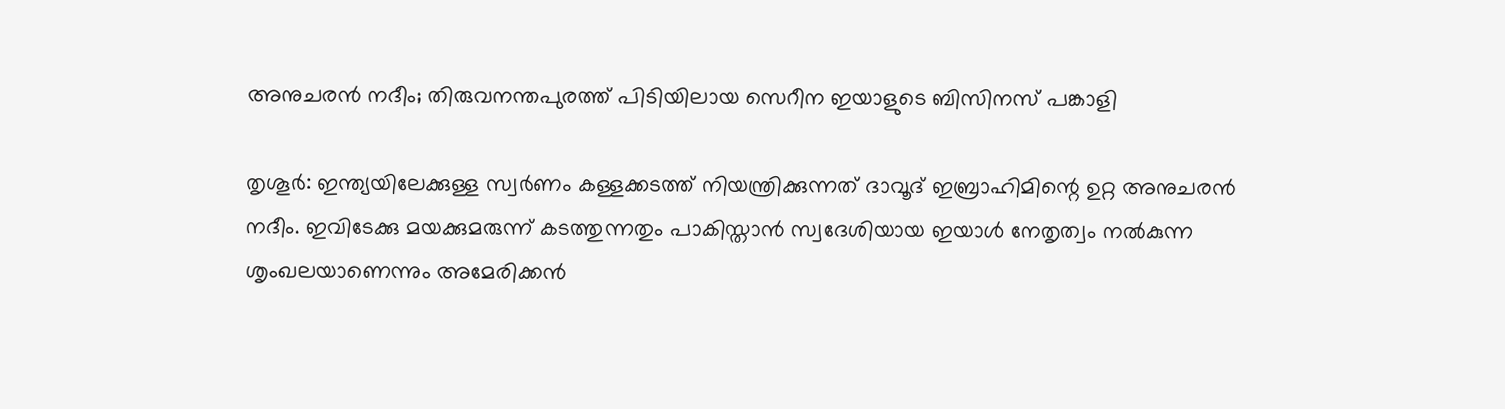അനുചരന്‍ നദീം; തിരുവനന്തപുരത്ത് പിടിയിലായ സെറീന ഇയാളുടെ ബിസിനസ് പങ്കാളി

തൃശൂര്‍: ഇന്ത്യയിലേക്കുള്ള സ്വര്‍ണം കള്ളക്കടത്ത് നിയന്ത്രിക്കുന്നത് ദാവൂദ് ഇബ്രാഹിമിന്റെ ഉറ്റ അനുചരന്‍ നദീം. ഇവിടേക്കു മയക്കുമരുന്ന് കടത്തുന്നതും പാകിസ്താന്‍ സ്വദേശിയായ ഇയാള്‍ നേതൃത്വം നല്‍കുന്ന ശൃംഖലയാണെന്നും അമേരിക്കന്‍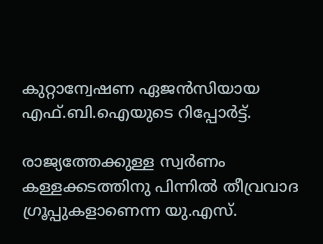കുറ്റാന്വേഷണ ഏജന്‍സിയായ എഫ്.ബി.ഐയുടെ റിപ്പോര്‍ട്ട്.

രാജ്യത്തേക്കുള്ള സ്വര്‍ണം കള്ളക്കടത്തിനു പിന്നില്‍ തീവ്രവാദ ഗ്രൂപ്പുകളാണെന്ന യു.എസ്.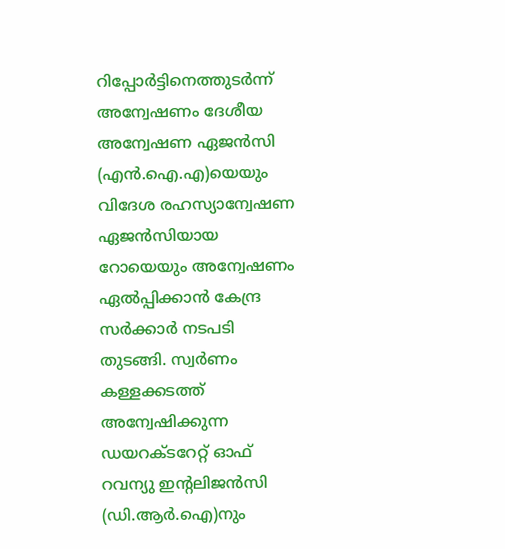റിപ്പോര്‍ട്ടിനെത്തുടര്‍ന്ന് അന്വേഷണം ദേശീയ അന്വേഷണ ഏജന്‍സി (എന്‍.ഐ.എ)യെയും വിദേശ രഹസ്യാന്വേഷണ ഏജന്‍സിയായ റോയെയും അന്വേഷണം ഏല്‍പ്പിക്കാന്‍ കേന്ദ്ര സര്‍ക്കാര്‍ നടപടി തുടങ്ങി. സ്വര്‍ണം കള്ളക്കടത്ത് അന്വേഷിക്കുന്ന ഡയറക്ടറേറ്റ് ഓഫ് റവന്യു ഇന്റലിജന്‍സി (ഡി.ആര്‍.ഐ)നും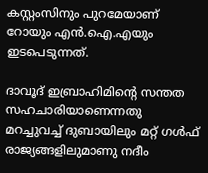കസ്റ്റംസിനും പുറമേയാണ് റോയും എന്‍.ഐ.എയും ഇടപെടുന്നത്.

ദാവൂദ് ഇബ്രാഹിമിന്റെ സന്തത സഹചാരിയാണെന്നതു മറച്ചുവച്ച് ദുബായിലും മറ്റ് ഗള്‍ഫ് രാജ്യങ്ങളിലുമാണു നദീം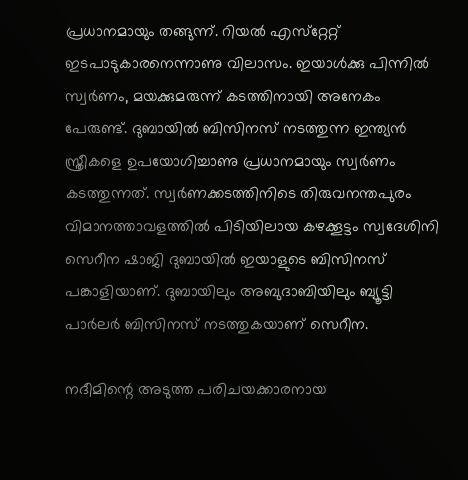പ്രധാനമായും തങ്ങുന്ന്. റിയല്‍ എസ്‌റ്റേറ്റ് ഇടപാടുകാരനെന്നാണു വിലാസം. ഇയാള്‍ക്കു പിന്നില്‍ സ്വര്‍ണം, മയക്കുമരുന്ന് കടത്തിനായി അനേകം പേരുണ്ട്. ദുബായില്‍ ബിസിനസ് നടത്തുന്ന ഇന്ത്യന്‍ സ്ത്രീകളെ ഉപയോഗിച്ചാണു പ്രധാനമായും സ്വര്‍ണം കടത്തുന്നത്. സ്വര്‍ണക്കടത്തിനിടെ തിരുവനന്തപുരം വിമാനത്താവളത്തില്‍ പിടിയിലായ കഴക്കൂട്ടം സ്വദേശിനി സെറീന ഷാജി ദുബായില്‍ ഇയാളുടെ ബിസിനസ് പങ്കാളിയാണ്. ദുബായിലും അബുദാബിയിലും ബ്യൂട്ടി പാര്‍ലര്‍ ബിസിനസ് നടത്തുകയാണ് സെറീന.

നദീമിന്റെ അടുത്ത പരിചയക്കാരനായ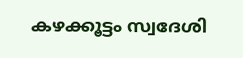കഴക്കൂട്ടം സ്വദേശി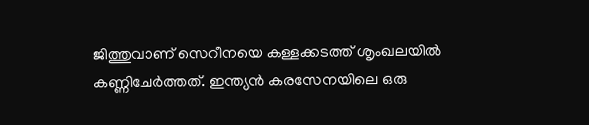ജിത്തുവാണ് സെറീനയെ കള്ളക്കടത്ത് ശൃംഖലയില്‍ കണ്ണിചേര്‍ത്തത്. ഇന്ത്യന്‍ കരസേനയിലെ ഒരു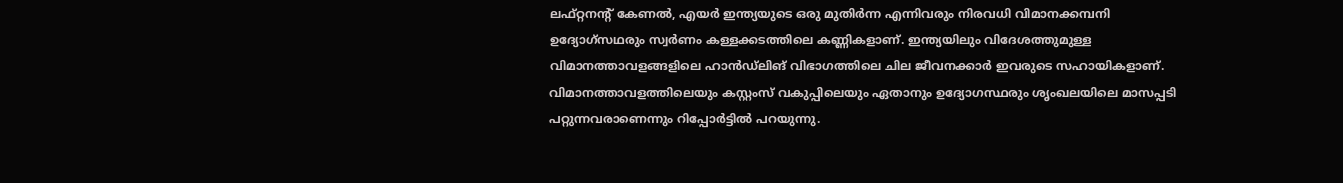ലഫ്റ്റനന്റ് കേണല്‍, എയര്‍ ഇന്ത്യയുടെ ഒരു മുതിര്‍ന്ന എന്നിവരും നിരവധി വിമാനക്കമ്പനി ഉദ്യോഗ്‌സഥരും സ്വര്‍ണം കള്ളക്കടത്തിലെ കണ്ണികളാണ്. ഇന്ത്യയിലും വിദേശത്തുമുള്ള വിമാനത്താവളങ്ങളിലെ ഹാന്‍ഡ്‌ലിങ് വിഭാഗത്തിലെ ചില ജീവനക്കാര്‍ ഇവരുടെ സഹായികളാണ്. വിമാനത്താവളത്തിലെയും കസ്റ്റംസ് വകുപ്പിലെയും ഏതാനും ഉദ്യോഗസ്ഥരും ശൃംഖലയിലെ മാസപ്പടി പറ്റുന്നവരാണെന്നും റിപ്പോര്‍ട്ടില്‍ പറയുന്നു.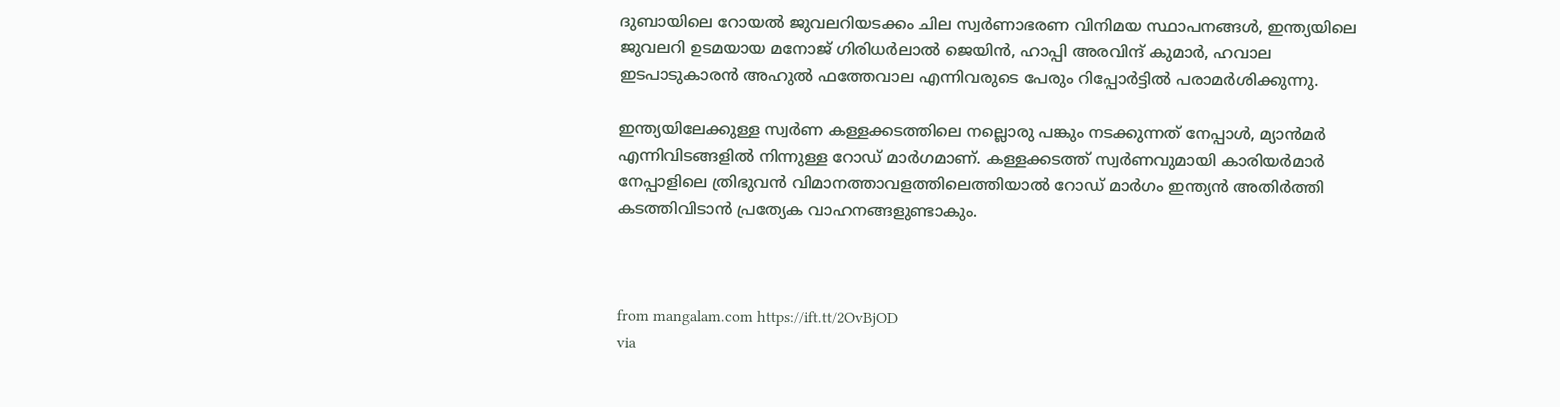ദുബായിലെ റോയല്‍ ജുവലറിയടക്കം ചില സ്വര്‍ണാഭരണ വിനിമയ സ്ഥാപനങ്ങള്‍, ഇന്ത്യയിലെ ജുവലറി ഉടമയായ മനോജ് ഗിരിധര്‍ലാല്‍ ജെയിന്‍, ഹാപ്പി അരവിന്ദ് കുമാര്‍, ഹവാല ഇടപാടുകാരന്‍ അഹുല്‍ ഫത്തേവാല എന്നിവരുടെ പേരും റിപ്പോര്‍ട്ടില്‍ പരാമര്‍ശിക്കുന്നു.

ഇന്ത്യയിലേക്കുള്ള സ്വര്‍ണ കള്ളക്കടത്തിലെ നല്ലൊരു പങ്കും നടക്കുന്നത് നേപ്പാള്‍, മ്യാന്‍മര്‍ എന്നിവിടങ്ങളില്‍ നിന്നുള്ള റോഡ് മാര്‍ഗമാണ്. കള്ളക്കടത്ത് സ്വര്‍ണവുമായി കാരിയര്‍മാര്‍ നേപ്പാളിലെ ത്രിഭുവന്‍ വിമാനത്താവളത്തിലെത്തിയാല്‍ റോഡ് മാര്‍ഗം ഇന്ത്യന്‍ അതിര്‍ത്തി കടത്തിവിടാന്‍ പ്രത്യേക വാഹനങ്ങളുണ്ടാകും.



from mangalam.com https://ift.tt/2OvBjOD
via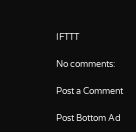IFTTT

No comments:

Post a Comment

Post Bottom Ad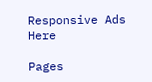Responsive Ads Here

Pages